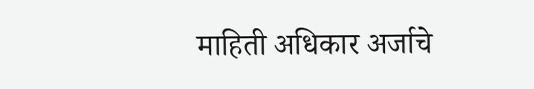माहिती अधिकार अर्जाचे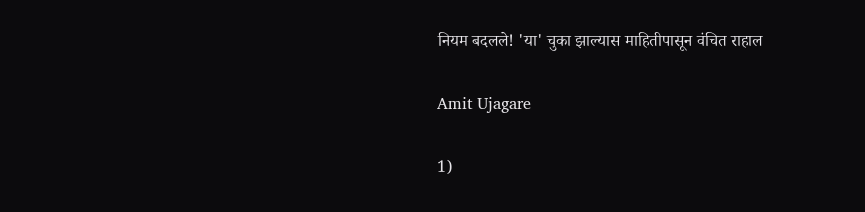नियम बदलले! 'या' चुका झाल्यास माहितीपासून वंचित राहाल

Amit Ujagare

1)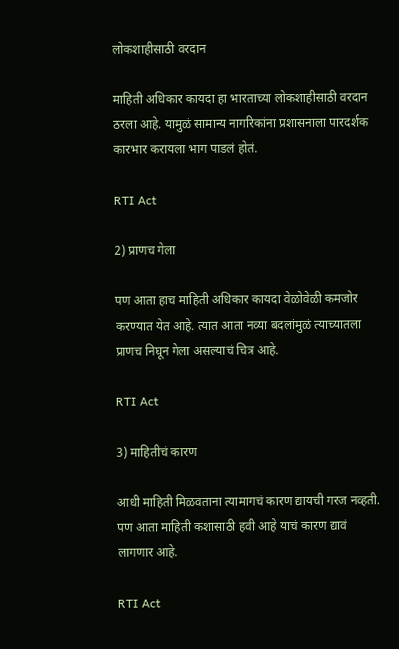लोकशाहीसाठी वरदान

माहिती अधिकार कायदा हा भारताच्या लोकशाहीसाठी वरदान ठरला आहे. यामुळं सामान्य नागरिकांना प्रशासनाला पारदर्शक कारभार करायला भाग पाडलं होतं.

RTI Act

2) प्राणच गेला

पण आता हाच माहिती अधिकार कायदा वेळोवेळी कमजोर करण्यात येत आहे. त्यात आता नव्या बदलांमुळं त्याच्यातला प्राणच निघून गेला असल्याचं चित्र आहे.

RTI Act

3) माहितीचं कारण

आधी माहिती मिळवताना त्यामागचं कारण द्यायची गरज नव्हती. पण आता माहिती कशासाठी हवी आहे याचं कारण द्यावं लागणार आहे.

RTI Act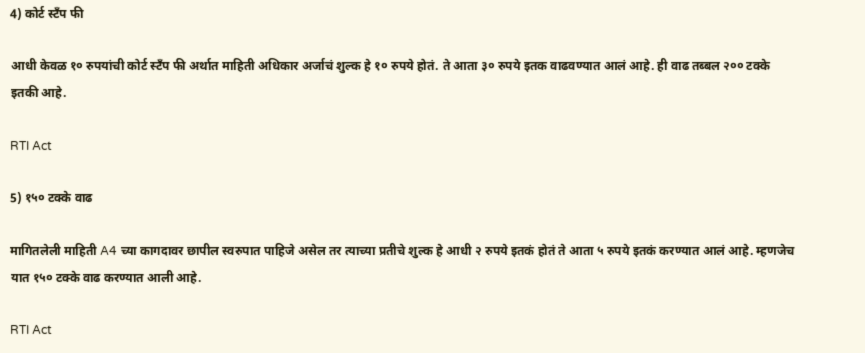4) कोर्ट स्टँप फी

आधी केवळ १० रुपयांची कोर्ट स्टँप फी अर्थात माहिती अधिकार अर्जाचं शुल्क हे १० रुपये होतं. ते आता ३० रुपये इतक वाढवण्यात आलं आहे. ही वाढ तब्बल २०० टक्के इतकी आहे.

RTI Act

5) १५० टक्के वाढ

मागितलेली माहिती A4 च्या कागदावर छापील स्वरुपात पाहिजे असेल तर त्याच्या प्रतीचे शुल्क हे आधी २ रुपये इतकं होतं ते आता ५ रुपये इतकं करण्यात आलं आहे. म्हणजेच यात १५० टक्के वाढ करण्यात आली आहे.

RTI Act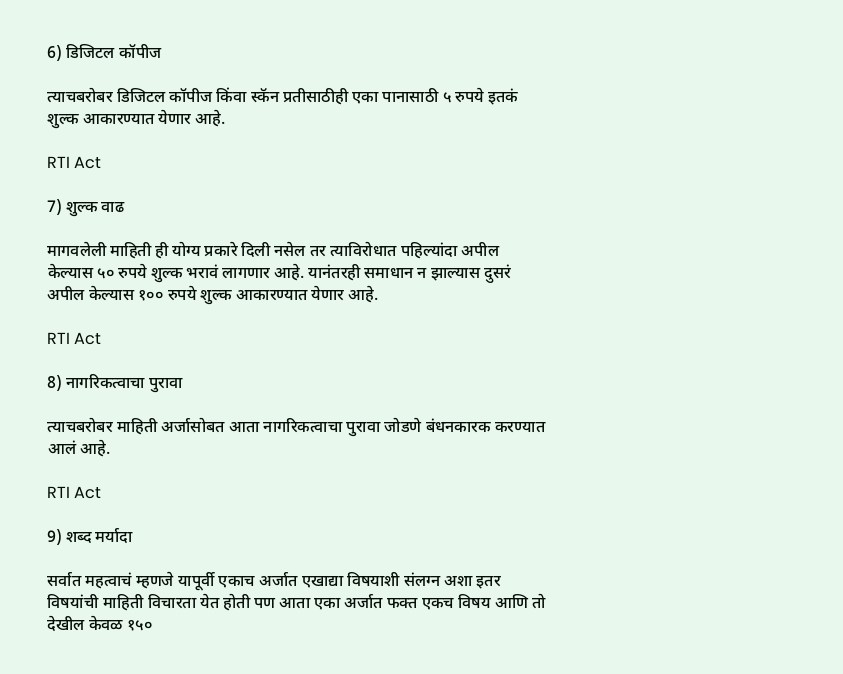6) डिजिटल कॉपीज

त्याचबरोबर डिजिटल कॉपीज किंवा स्कॅन प्रतीसाठीही एका पानासाठी ५ रुपये इतकं शुल्क आकारण्यात येणार आहे.

RTI Act

7) शुल्क वाढ

मागवलेली माहिती ही योग्य प्रकारे दिली नसेल तर त्याविरोधात पहिल्यांदा अपील केल्यास ५० रुपये शुल्क भरावं लागणार आहे. यानंतरही समाधान न झाल्यास दुसरं अपील केल्यास १०० रुपये शुल्क आकारण्यात येणार आहे.

RTI Act

8) नागरिकत्वाचा पुरावा

त्याचबरोबर माहिती अर्जासोबत आता नागरिकत्वाचा पुरावा जोडणे बंधनकारक करण्यात आलं आहे.

RTI Act

9) शब्द मर्यादा

सर्वात महत्वाचं म्हणजे यापूर्वी एकाच अर्जात एखाद्या विषयाशी संलग्न अशा इतर विषयांची माहिती विचारता येत होती पण आता एका अर्जात फक्त एकच विषय आणि तो देखील केवळ १५०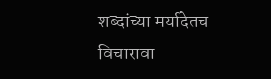शब्दांच्या मर्यादेतच विचारावा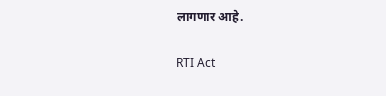लागणार आहे.

RTI Act